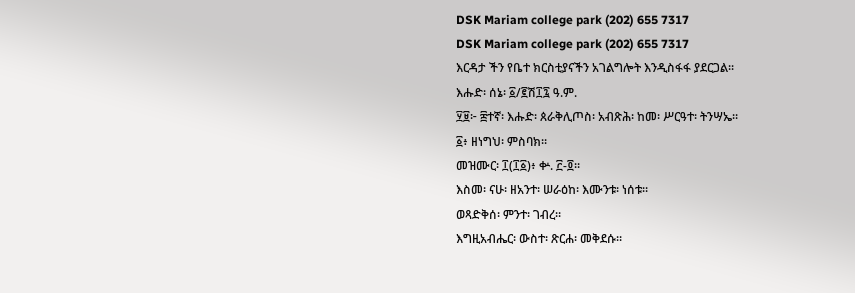DSK Mariam college park (202) 655 7317
DSK Mariam college park (202) 655 7317
እርዳታ ችን የቤተ ክርስቲያናችን አገልግሎት እንዲስፋፋ ያደርጋል፡፡
እሑድ፡ ሰኔ፡ ፩/፪ሽ፲፯ ዓ.ም.
፶፱፦ ፰ተኛ፡ እሑድ፡ ጰራቅሊጦስ፡ አብጽሕ፡ ከመ፡ ሥርዓተ፡ ትንሣኤ።
፩፥ ዘነግህ፡ ምስባክ።
መዝሙር፡ ፲(፲፩)፥ ቍ. ፫-፬።
እስመ፡ ናሁ፡ ዘአንተ፡ ሠራዕከ፡ እሙንቱ፡ ነሰቱ።
ወጻድቅሰ፡ ምንተ፡ ገብረ።
እግዚአብሔር፡ ውስተ፡ ጽርሐ፡ መቅደሱ።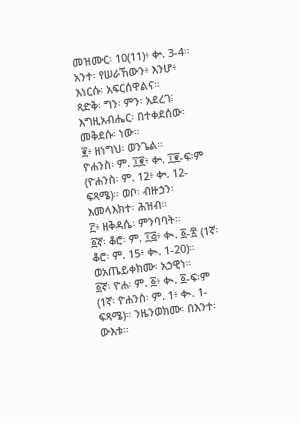መዝሙር፡ 10(11)፥ ቍ. 3-4።
አንተ፡ የሠራኸውን፥ እንሆ፥ እነርሱ፡ አፍርሰዋልና።
ጻድቅ፡ ግን፡ ምን፡ አደረገ፧
እግዚአብሔር፡ በተቀደሰው፡ መቅደሱ፡ ነው።
፪፥ ዘነግህ፡ ወንጌል።
ዮሐንስ፡ ም. ፲፪፥ ቍ. ፲፪-ፍ፡ም (ዮሐንስ፡ ም. 12፥ ቍ. 12-ፍጻሜ)። ወቦ፡ ብዙኃን፡ እመላእክተ፡ ሕዝብ።
፫፥ ዘቅዳሴ፡ ምንባባት።
፩ኛ፡ ቆሮ፡ ም. ፲፭፥ ቊ. ፩-፳ (1ኛ፡ ቆሮ፡ ም. 15፥ ቊ. 1-20)። ወአጤይቀክሙ፡ አኃዊነ።
፩ኛ፡ ዮሐ፡ ም. ፩፥ ቊ. ፩-ፍ፡ም (1ኛ፡ ዮሐንስ፡ ም. 1፥ ቊ. 1-ፍጻሜ)። ንዜንወክሙ፡ በእንተ፡ ውእቱ።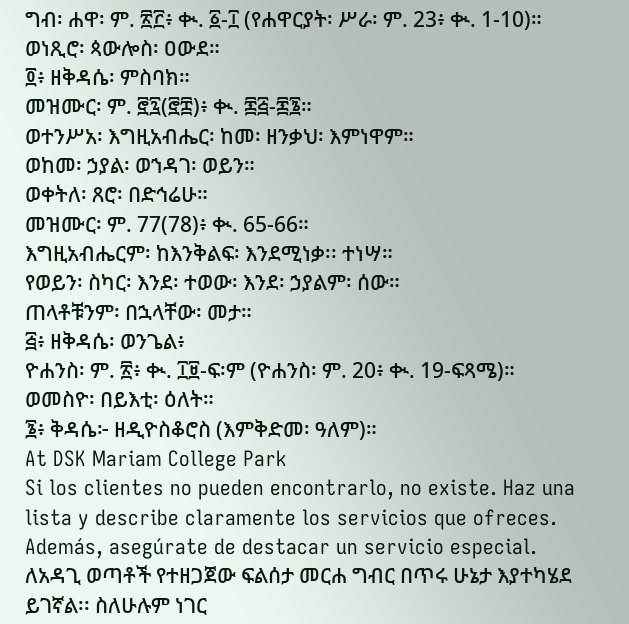ግብ፡ ሐዋ፡ ም. ፳፫፥ ቊ. ፩-፲ (የሐዋርያት፡ ሥራ፡ ም. 23፥ ቊ. 1-10)። ወነጺሮ፡ ጳውሎስ፡ ዐውደ።
፬፥ ዘቅዳሴ፡ ምስባክ።
መዝሙር፡ ም. ፸፯(፸፰)፥ ቊ. ፷፭-፷፮።
ወተንሥአ፡ እግዚአብሔር፡ ከመ፡ ዘንቃህ፡ እምነዋም።
ወከመ፡ ኃያል፡ ወኀዳገ፡ ወይን።
ወቀትለ፡ ጸሮ፡ በድኅሬሁ።
መዝሙር፡ ም. 77(78)፥ ቊ. 65-66።
እግዚአብሔርም፡ ከእንቅልፍ፡ እንደሚነቃ፡፡ ተነሣ።
የወይን፡ ስካር፡ እንደ፡ ተወው፡ እንደ፡ ኃያልም፡ ሰው።
ጠላቶቹንም፡ በኋላቸው፡ መታ።
፭፥ ዘቅዳሴ፡ ወንጌል፥
ዮሐንስ፡ ም. ፳፥ ቊ. ፲፱-ፍ፡ም (ዮሐንስ፡ ም. 20፥ ቊ. 19-ፍጻሜ)። ወመስዮ፡ በይእቲ፡ ዕለት።
፮፥ ቅዳሴ፦ ዘዲዮስቆሮስ (እምቅድመ፡ ዓለም)።
At DSK Mariam College Park
Si los clientes no pueden encontrarlo, no existe. Haz una lista y describe claramente los servicios que ofreces. Además, asegúrate de destacar un servicio especial.
ለአዳጊ ወጣቶች የተዘጋጀው ፍልሰታ መርሐ ግብር በጥሩ ሁኔታ እያተካሄደ ይገኛል፡፡ ስለሁሉም ነገር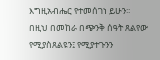እግዚአብሔር የተመሰገነ ይሁን፡፡
በዚህ በመከራ በጭንቅ ሰዓት ጸልየው የሚያስጸልዩን፤ የሚያተጉንን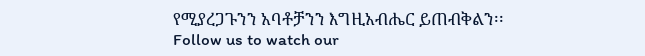የሚያረጋጉንን አባቶቻንን እግዚአብሔር ይጠብቅልን፡፡
Follow us to watch our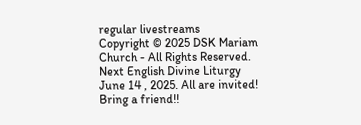regular livestreams
Copyright © 2025 DSK Mariam Church - All Rights Reserved.
Next English Divine Liturgy June 14 , 2025. All are invited! Bring a friend!!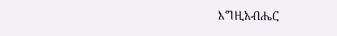እግዚአብሔር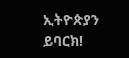ኢትዮጵያን ይባርክ!